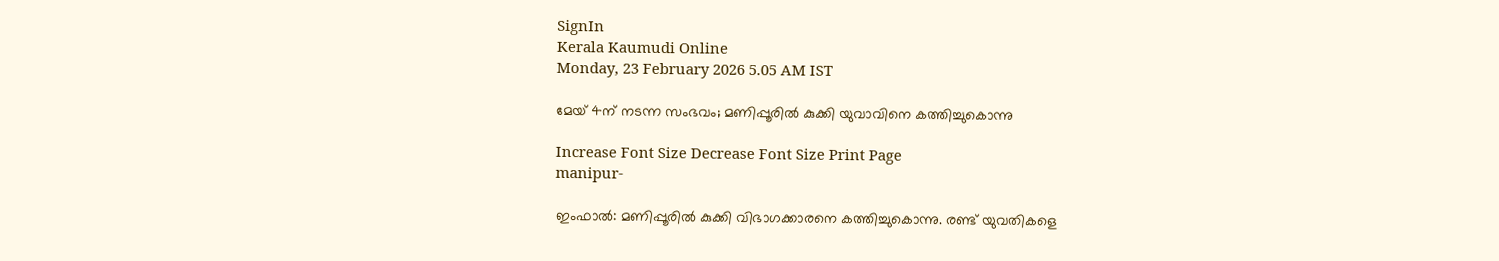SignIn
Kerala Kaumudi Online
Monday, 23 February 2026 5.05 AM IST

മേയ് 4ന് നടന്ന സംഭവം; മണിപ്പൂരിൽ കുക്കി യുവാവിനെ കത്തിച്ചുകൊന്നു

Increase Font Size Decrease Font Size Print Page
manipur-

ഇംഫാൽ: മണിപ്പൂരിൽ കുക്കി വിഭാഗക്കാരനെ കത്തിച്ചുകൊന്നു. രണ്ട് യുവതികളെ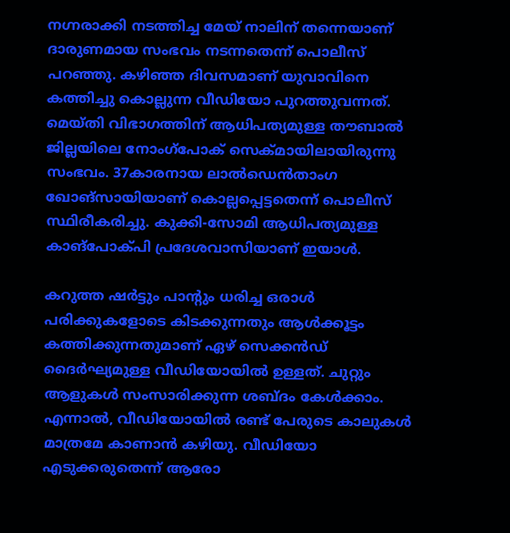നഗ്നരാക്കി നടത്തിച്ച മേയ് നാലിന് തന്നെയാണ് ദാരുണമായ സംഭവം നടന്നതെന്ന് പൊലീസ് പറഞ്ഞു. കഴിഞ്ഞ ദിവസമാണ് യുവാവിനെ കത്തിച്ചു കൊല്ലുന്ന വീഡിയോ പുറത്തുവന്നത്. മെയ്തി വിഭാഗത്തിന് ആധിപത്യമുള്ള തൗബാൽ ജില്ലയിലെ നോംഗ്പോക് സെക്‌മായിലായിരുന്നു സംഭവം. 37കാരനായ ലാൽഡെൻതാംഗ ഖോങ്‌സായിയാണ് കൊല്ലപ്പെട്ടതെന്ന് പൊലീസ് സ്ഥിരീകരിച്ചു. കുക്കി-സോമി ആധിപത്യമുള്ള കാങ്‌പോക്പി പ്രദേശവാസിയാണ് ഇയാൾ.

കറുത്ത ഷർട്ടും പാന്റും ധരിച്ച ഒരാൾ പരിക്കുകളോടെ കിടക്കുന്നതും ആൾക്കൂട്ടം കത്തിക്കുന്നതുമാണ് ഏഴ് സെക്കൻഡ് ദൈർഘ്യമുള്ള വീഡിയോയിൽ ഉള്ളത്. ചുറ്റും ആളുകൾ സംസാരിക്കുന്ന ശബ്‌ദം കേൾക്കാം. എന്നാൽ, വീഡിയോയിൽ രണ്ട് പേരുടെ കാലുകൾ മാത്രമേ കാണാൻ കഴിയു. വീഡിയോ എടുക്കരുതെന്ന് ആരോ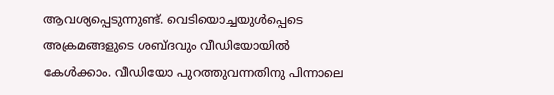ആവശ്യപ്പെടുന്നുണ്ട്. വെടിയൊച്ചയുൾപ്പെടെ അക്രമങ്ങളുടെ ശബ്‌ദവും വീഡിയോയിൽ കേൾക്കാം. വീഡിയോ പുറത്തുവന്നതിനു പിന്നാലെ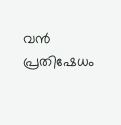വൻ പ്രതിഷേധം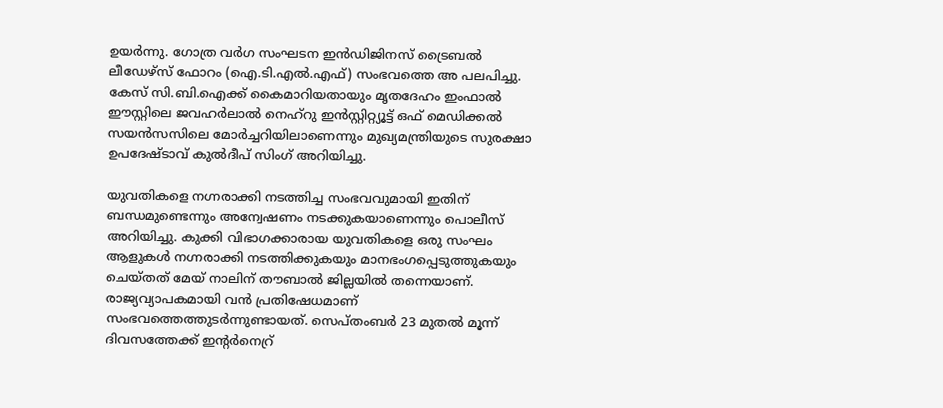ഉയർന്നു. ഗോത്ര വർഗ സംഘടന ഇൻഡിജിനസ് ട്രൈബൽ ലീഡേഴ്‌സ് ഫോറം (ഐ.ടി.എൽ.എഫ്) സംഭവത്തെ അ പലപിച്ചു. കേസ് സി.ബി.ഐക്ക് കൈമാറിയതായും മൃതദേഹം ഇംഫാൽ ഈസ്റ്റിലെ ജവഹർലാൽ നെഹ്‌റു ഇൻസ്റ്റിറ്റ്യൂട്ട് ഒഫ് മെഡിക്കൽ സയൻസസിലെ മോർച്ചറിയിലാണെന്നും മുഖ്യമന്ത്രിയുടെ സുരക്ഷാ ഉപദേഷ്ടാവ് കുൽദീപ് സിംഗ് അറിയിച്ചു.

യുവതികളെ നഗ്നരാക്കി നടത്തിച്ച സംഭവവുമായി ഇതിന് ബന്ധമുണ്ടെന്നും അന്വേഷണം നടക്കുകയാണെന്നും പൊലീസ് അറിയിച്ചു. കുക്കി വിഭാഗക്കാരായ യുവതികളെ ഒരു സംഘം ആളുകൾ നഗ്നരാക്കി നടത്തിക്കുകയും മാനഭംഗപ്പെടുത്തുകയും ചെയ്‌തത് മേയ് നാലിന് തൗബാൽ ജില്ലയിൽ തന്നെയാണ്. രാജ്യവ്യാപകമായി വൻ പ്രതിഷേധമാണ് സംഭവത്തെത്തുടർന്നുണ്ടായത്. സെപ്‌തംബർ 23 മുതൽ മൂന്ന് ദിവസത്തേക്ക് ഇന്റർനെറ്ര്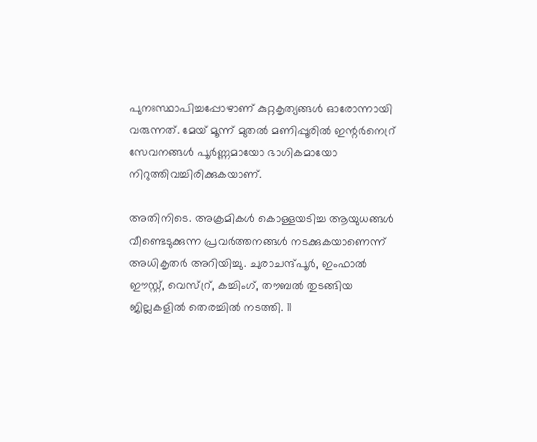പുനഃസ്ഥാപിച്ചപ്പോഴാണ് കുറ്റകൃത്യങ്ങൾ ഓരോന്നായി വരുന്നത്. മേയ് മൂന്ന് മുതൽ മണിപ്പൂരിൽ ഇന്റർനെറ്ര് സേവനങ്ങൾ പൂർണ്ണമായോ ഭാഗികമായോ നിറുത്തിവച്ചിരിക്കുകയാണ്.

അതിനിടെ. അക്രമികൾ കൊള്ളയടിച്ച ആയുധങ്ങൾ വീണ്ടെടുക്കുന്ന പ്രവർത്തനങ്ങൾ നടക്കുകയാണെന്ന് അധികൃതർ അറിയിച്ചു. ചുരാചന്ദ്പൂർ, ഇംഫാൽ ഈസ്റ്റ്, വെസ്റ്ര്, കച്ചിംഗ്, തൗബൽ തുടങ്ങിയ ജില്ലകളിൽ തെരച്ചിൽ നടത്തി. 11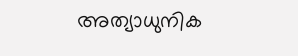അത്യാധുനിക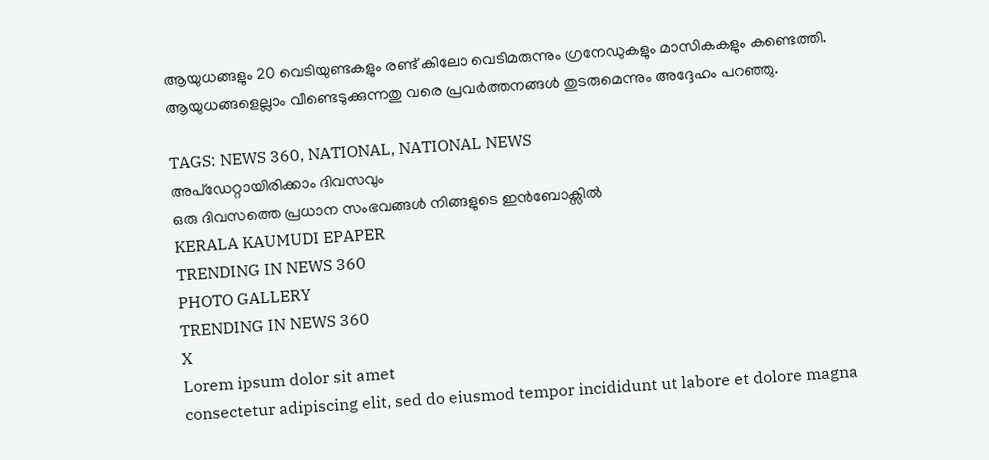ആയുധങ്ങളും 20 വെടിയുണ്ടകളും രണ്ട് കിലോ വെടിമരുന്നും ഗ്രനേഡുകളും മാസികകളും കണ്ടെത്തി. ആയുധങ്ങളെല്ലാം വീണ്ടെടുക്കുന്നതു വരെ പ്രവർത്തനങ്ങൾ തുടരുമെന്നും അദ്ദേഹം പറഞ്ഞു.

TAGS: NEWS 360, NATIONAL, NATIONAL NEWS
അപ്ഡേറ്റായിരിക്കാം ദിവസവും
ഒരു ദിവസത്തെ പ്രധാന സംഭവങ്ങൾ നിങ്ങളുടെ ഇൻബോക്സിൽ
KERALA KAUMUDI EPAPER
TRENDING IN NEWS 360
PHOTO GALLERY
TRENDING IN NEWS 360
X
Lorem ipsum dolor sit amet
consectetur adipiscing elit, sed do eiusmod tempor incididunt ut labore et dolore magna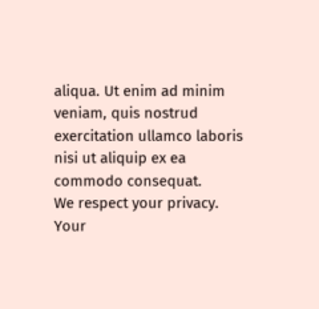aliqua. Ut enim ad minim veniam, quis nostrud exercitation ullamco laboris nisi ut aliquip ex ea commodo consequat.
We respect your privacy. Your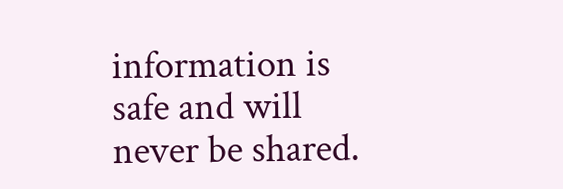information is safe and will never be shared.